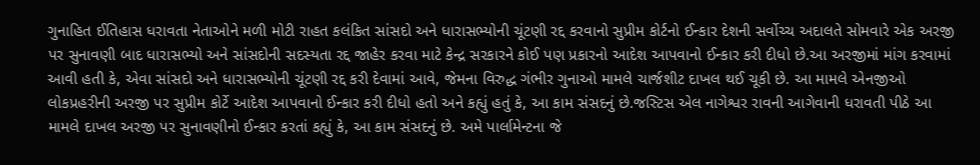ગુનાહિત ઈતિહાસ ધરાવતા નેતાઓને મળી મોટી રાહત કલંકિત સાંસદો અને ધારાસભ્યોની ચૂંટણી રદ્દ કરવાનો સુપ્રીમ કોર્ટનો ઈન્કાર દેશની સર્વોચ્ચ અદાલતે સોમવારે એક અરજી પર સુનાવણી બાદ ધારાસભ્યો અને સાંસદોની સદસ્યતા રદ્દ જાહેર કરવા માટે કેન્દ્ર સરકારને કોઈ પણ પ્રકારનો આદેશ આપવાનો ઈન્કાર કરી દીધો છે.આ અરજીમાં માંગ કરવામાં આવી હતી કે, એવા સાંસદો અને ધારાસભ્યોની ચૂંટણી રદ્દ કરી દેવામાં આવે, જેમના વિરુદ્ધ ગંભીર ગુનાઓ મામલે ચાર્જશીટ દાખલ થઈ ચૂકી છે. આ મામલે એનજીઓ લોકપ્રહરીની અરજી પર સુપ્રીમ કોર્ટે આદેશ આપવાનો ઈન્કાર કરી દીધો હતો અને કહ્યું હતું કે, આ કામ સંસદનું છે.જસ્ટિસ એલ નાગેશ્વર રાવની આગેવાની ધરાવતી પીઠે આ મામલે દાખલ અરજી પર સુનાવણીનો ઈન્કાર કરતાં કહ્યું કે, આ કામ સંસદનું છે. અમે પાર્લામેન્ટના જે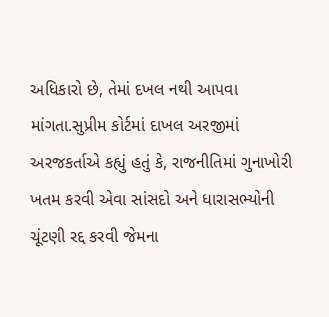અધિકારો છે, તેમાં દખલ નથી આપવા માંગતા.સુપ્રીમ કોર્ટમાં દાખલ અરજીમાં અરજકર્તાએ કહ્યું હતું કે, રાજનીતિમાં ગુનાખોરી ખતમ કરવી એવા સાંસદો અને ધારાસભ્યોની ચૂંટણી રદ્દ કરવી જેમના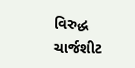વિરુદ્ધ ચાર્જશીટ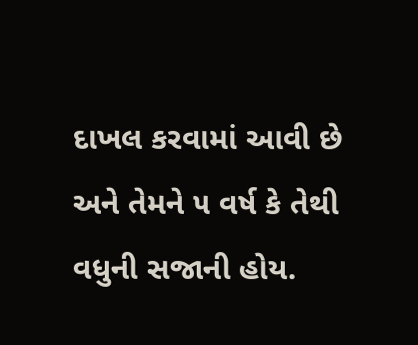દાખલ કરવામાં આવી છે અને તેમને ૫ વર્ષ કે તેથી વધુની સજાની હોય.